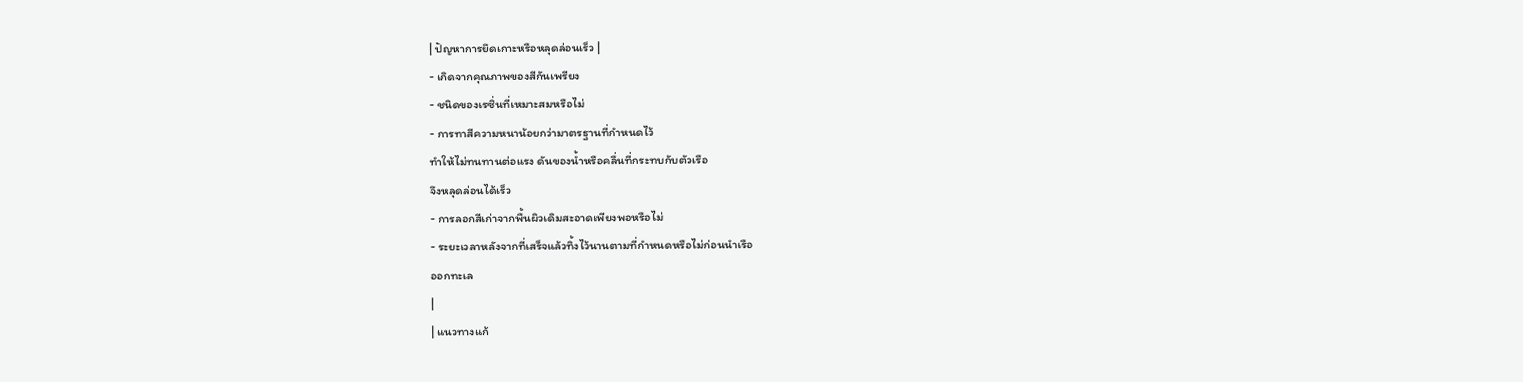| ปัญหาการยึดเกาะหรือหลุดล่อนเร็ว |
- เกิดจากคุณภาพของสีกันเพรียง
- ชนิดของเรซิ่นที่เหมาะสมหรือไม่
- การทาสีความหนาน้อยกว่ามาตรฐานที่กำหนดไว้
ทำให้ไม่ทนทานต่อแรง ดันของน้ำหรือคลื่นที่กระทบกับตัวเรือ
จึงหลุดล่อนได้เร็ว
- การลอกสีเก่าจากพื้นผิวเดิมสะอาดเพียงพอหรือไม่
- ระยะเวลาหลังจากที่เสร็จแล้วทิ้งไว้นานตามที่กำหนดหรือไม่ก่อนนำเรือ
ออกทะเล
|
| แนวทางแก้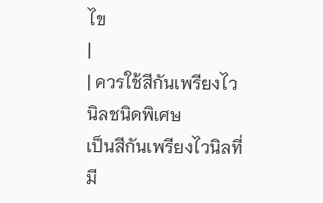ไข
|
| ควรใช้สีกันเพรียงไวนิลชนิดพิเศษ
เป็นสีกันเพรียงไวนิลที่มี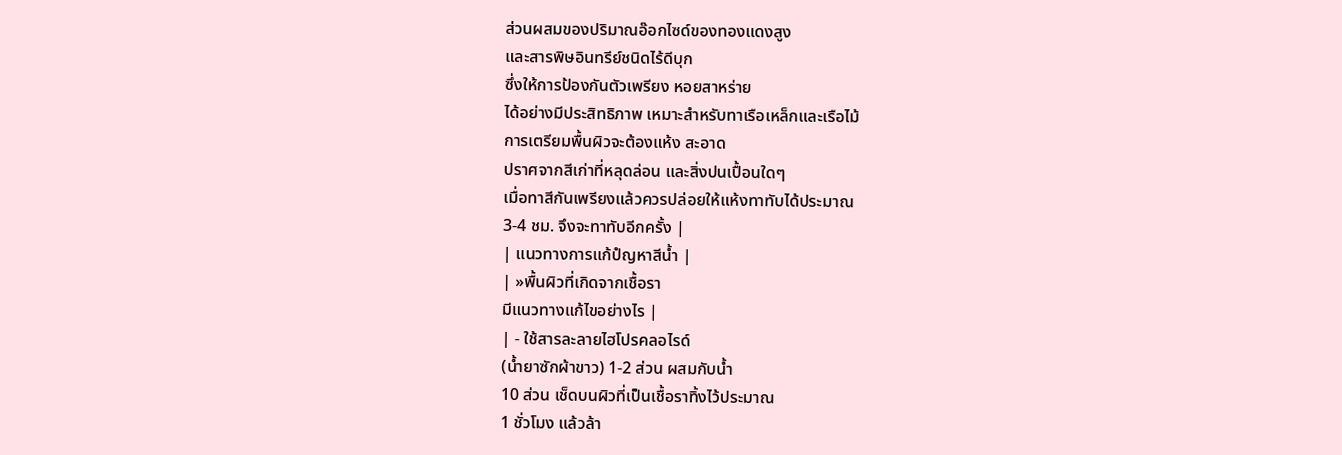ส่วนผสมของปริมาณอ๊อกไซด์ของทองแดงสูง
และสารพิษอินทรีย์ชนิดไร้ดีบุก
ซึ่งให้การป้องกันตัวเพรียง หอยสาหร่าย
ได้อย่างมีประสิทธิภาพ เหมาะสำหรับทาเรือเหล็กและเรือไม้
การเตรียมพื้นผิวจะต้องแห้ง สะอาด
ปราศจากสีเก่าที่หลุดล่อน และสิ่งปนเปื้อนใดๆ
เมื่อทาสีกันเพรียงแล้วควรปล่อยให้แห้งทาทับได้ประมาณ
3-4 ชม. จึงจะทาทับอีกครั้ง |
| แนวทางการแก้ปํญหาสีน้ำ |
| »พื้นผิวที่เกิดจากเชื้อรา
มีแนวทางแก้ไขอย่างไร |
| - ใช้สารละลายไฮโปรคลอไรด์
(น้ำยาซักผ้าขาว) 1-2 ส่วน ผสมกับน้ำ
10 ส่วน เช็ดบนผิวที่เป็นเชื้อราทิ้งไว้ประมาณ
1 ชั่วโมง แล้วล้า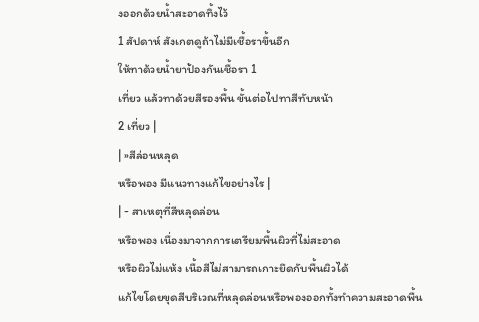งออกด้วยน้ำสะอาดทิ้งไว้
1 สัปดาห์ สังเกตดูถ้าไม่มีเชื้อราขึ้นอีก
ให้ทาด้วยน้ำยาป้องกันเชื้อรา 1
เที่ยว แล้วทาด้วยสีรองพื้น ขั้นต่อไปทาสีทับหน้า
2 เที่ยว |
| »สีล่อนหลุด
หรือพอง มีแนวทางแก้ไขอย่างไร |
| - สาเหตุที่สีหลุดล่อน
หรือพอง เนื่องมาจากการเตรียมพื้นผิวที่ไม่สะอาด
หรือผิวไม่แห้ง เนื้อสีไม่สามารถเกาะยึดกับพื้นผิวได้
แก้ไขโดยขุดสีบริเวณที่หลุดล่อนหรือพองออกทั้งทำความสะอาดพื้น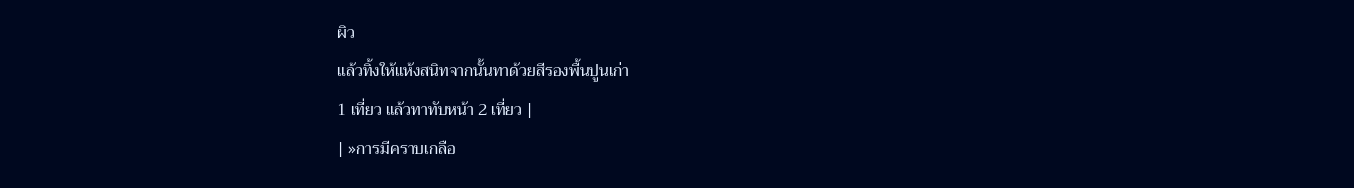ผิว
แล้วทิ้งให้แห้งสนิทจากนั้นทาด้วยสีรองพื้นปูนเก่า
1 เที่ยว แล้วทาทับหน้า 2 เที่ยว |
| »การมีคราบเกลือ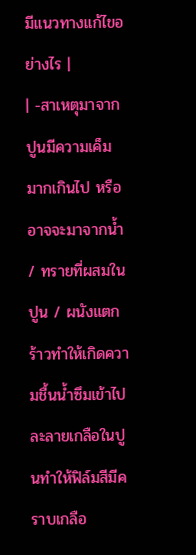มีแนวทางแก้ไขอย่างไร |
| -สาเหตุมาจาก
ปูนมีความเค็มมากเกินไป หรือ อาจจะมาจากน้ำ
/ ทรายที่ผสมในปูน / ผนังแตกร้าวทำให้เกิดความชื้นน้ำซึมเข้าไปละลายเกลือในปูนทำให้ฟิล์มสีมีคราบเกลือ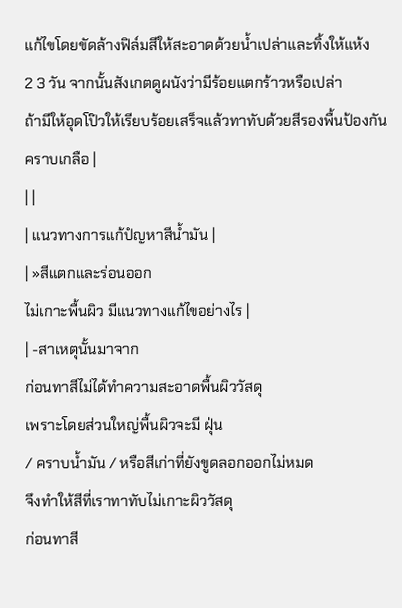แก้ไขโดยขัดล้างฟิล์มสีให้สะอาดด้วยน้ำเปล่าและทิ้งให้แห้ง
2 3 วัน จากนั้นสังเกตดูผนังว่ามีร้อยแตกร้าวหรือเปล่า
ถ้ามีให้อุดโป๊วให้เรียบร้อยเสร็จแล้วทาทับด้วยสีรองพื้นป้องกันคราบเกลือ |
| |
| แนวทางการแก้ปํญหาสีน้ำมัน |
| »สีแตกและร่อนออก
ไม่เกาะพื้นผิว มีแนวทางแก้ไขอย่างไร |
| -สาเหตุนั้นมาจาก
ก่อนทาสีไม่ได้ทำความสะอาดพื้นผิววัสดุ
เพราะโดยส่วนใหญ่พื้นผิวจะมี ฝุ่น
/ คราบน้ำมัน / หรือสีเก่าที่ยังขูดลอกออกไม่หมด
จึงทำให้สีที่เราทาทับไม่เกาะผิววัสดุ
ก่อนทาสี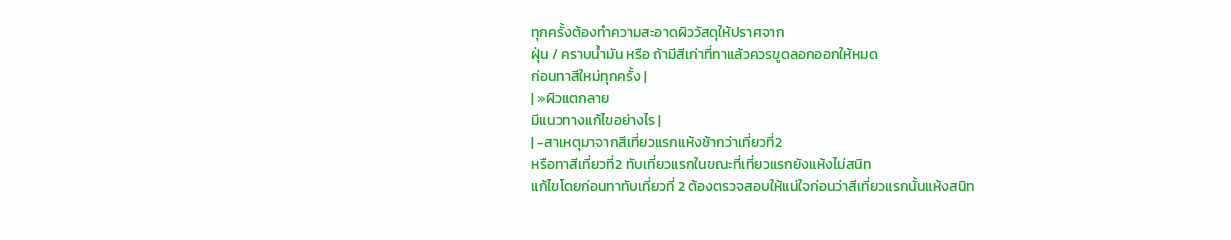ทุกครั้งต้องทำความสะอาดผิววัสดุให้ปราศจาก
ฝุ่น / คราบน้ำมัน หรือ ถ้ามีสีเก่าที่ทาแล้วควรขูดลอกออกให้หมด
ก่อนทาสีใหม่ทุกครั้ง |
| »ผิวแตกลาย
มีแนวทางแก้ไขอย่างไร |
| -สาเหตุมาจากสีเที่ยวแรกแห้งช้ากว่าเที่ยวที่2
หรือทาสีเที่ยวที่2 ทับเที่ยวแรกในขณะที่เที่ยวแรกยังแห้งไม่สนิท
แก้ไขโดยก่อนทาทับเที่ยวที่ 2 ต้องตรวจสอบให้แน่ใจก่อนว่าสีเที่ยวแรกนั้นแห้งสนิท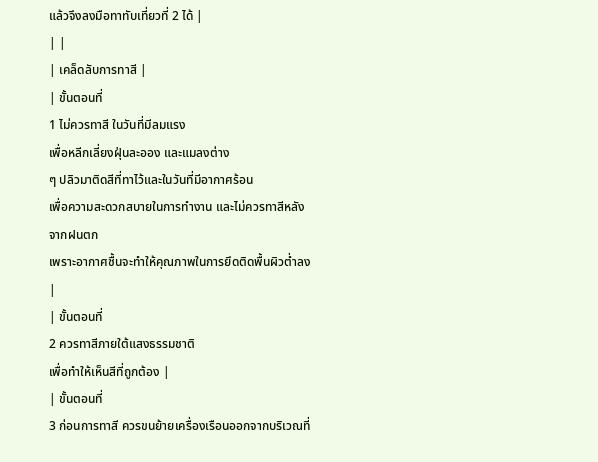แล้วจึงลงมือทาทับเที่ยวที่ 2 ได้ |
| |
| เคล็ดลับการทาสี |
| ขั้นตอนที่
1 ไม่ควรทาสี ในวันที่มีลมแรง
เพื่อหลีกเลี่ยงฝุ่นละออง และแมลงต่าง
ๆ ปลิวมาติดสีที่ทาไว้และในวันที่มีอากาศร้อน
เพื่อความสะดวกสบายในการทำงาน และไม่ควรทาสีหลังจากฝนตก
เพราะอากาศชื้นจะทำให้คุณภาพในการยึดติดพื้นผิวต่ำลง
|
| ขั้นตอนที่
2 ควรทาสีภายใต้แสงธรรมชาติ
เพื่อทำให้เห็นสีที่ถูกต้อง |
| ขั้นตอนที่
3 ก่อนการทาสี ควรขนย้ายเครื่องเรือนออกจากบริเวณที่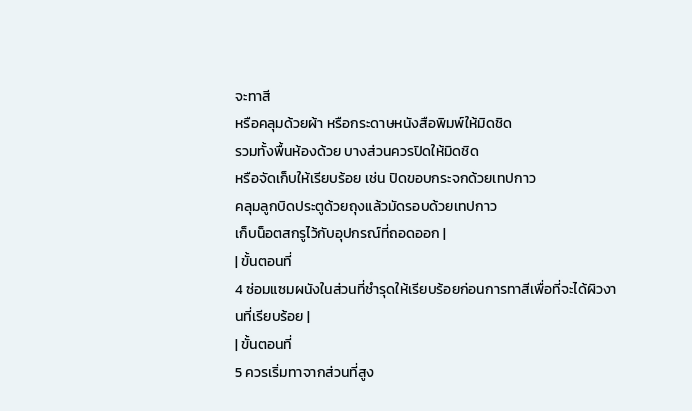จะทาสี
หรือคลุมด้วยผ้า หรือกระดาษหนังสือพิมพ์ให้มิดชิด
รวมทั้งพื้นห้องด้วย บางส่วนควรปิดให้มิดชิด
หรือจัดเก็บให้เรียบร้อย เช่น ปิดขอบกระจกด้วยเทปกาว
คลุมลูกบิดประตูด้วยถุงแล้วมัดรอบด้วยเทปกาว
เก็บน็อตสกรูไว้กับอุปกรณ์ที่ถอดออก |
| ขั้นตอนที่
4 ซ่อมแซมผนังในส่วนที่ชำรุดให้เรียบร้อยก่อนการทาสีเพื่อที่จะได้ผิวงานที่เรียบร้อย |
| ขั้นตอนที่
5 ควรเริ่มทาจากส่วนที่สูง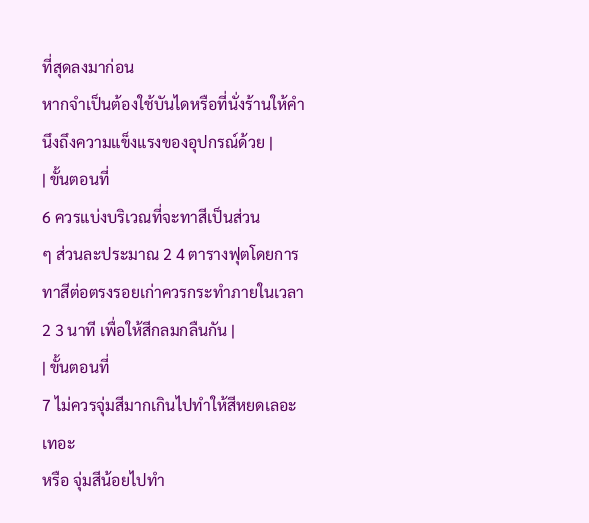ที่สุดลงมาก่อน
หากจำเป็นต้องใช้บันไดหรือที่นั่งร้านให้คำนึงถึงความแข็งแรงของอุปกรณ์ด้วย |
| ขั้นตอนที่
6 ควรแบ่งบริเวณที่จะทาสีเป็นส่วน
ๆ ส่วนละประมาณ 2 4 ตารางฟุตโดยการทาสีต่อตรงรอยเก่าควรกระทำภายในเวลา
2 3 นาที เพื่อให้สีกลมกลืนกัน |
| ขั้นตอนที่
7 ไม่ควรจุ่มสีมากเกินไปทำให้สีหยดเลอะเทอะ
หรือ จุ่มสีน้อยไปทำ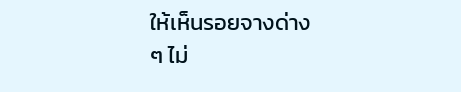ให้เห็นรอยจางด่าง
ๆ ไม่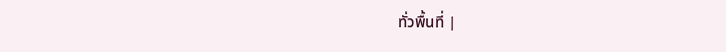ทั่วพื้นที่ |